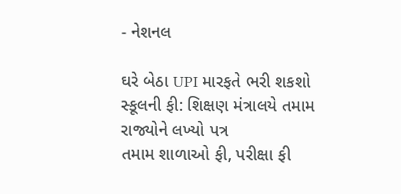- નેશનલ

ઘરે બેઠા UPI મારફતે ભરી શકશો સ્કૂલની ફી: શિક્ષણ મંત્રાલયે તમામ રાજ્યોને લખ્યો પત્ર
તમામ શાળાઓ ફી, પરીક્ષા ફી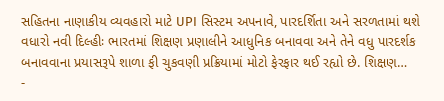સહિતના નાણાકીય વ્યવહારો માટે UPI સિસ્ટમ અપનાવે, પારદર્શિતા અને સરળતામાં થશે વધારો નવી દિલ્હીઃ ભારતમાં શિક્ષણ પ્રણાલીને આધુનિક બનાવવા અને તેને વધુ પારદર્શક બનાવવાના પ્રયાસરૂપે શાળા ફી ચુકવણી પ્રક્રિયામાં મોટો ફેરફાર થઈ રહ્યો છે. શિક્ષણ…
-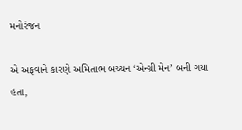મનોરંજન

એ અફવાને કારણે અમિતાભ બચ્ચન ‘એન્ગ્રી મેન’ બની ગયા હતા,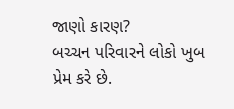જાણો કારણ?
બચ્ચન પરિવારને લોકો ખુબ પ્રેમ કરે છે.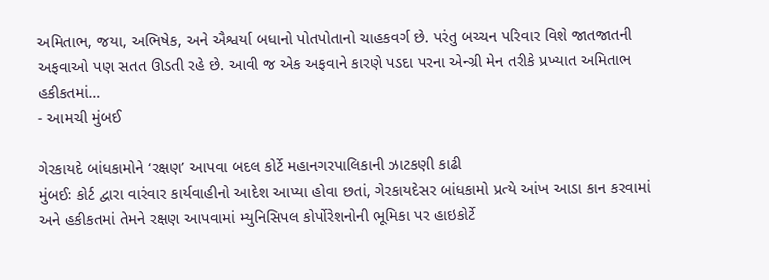અમિતાભ, જયા, અભિષેક, અને ઐશ્વર્યા બધાનો પોતપોતાનો ચાહકવર્ગ છે. પરંતુ બચ્ચન પરિવાર વિશે જાતજાતની અફવાઓ પણ સતત ઊડતી રહે છે. આવી જ એક અફવાને કારણે પડદા પરના એન્ગ્રી મેન તરીકે પ્રખ્યાત અમિતાભ હકીકતમાં…
- આમચી મુંબઈ

ગેરકાયદે બાંધકામોને ‘રક્ષણ’ આપવા બદલ કોર્ટે મહાનગરપાલિકાની ઝાટકણી કાઢી
મુંબઈઃ કોર્ટ દ્વારા વારંવાર કાર્યવાહીનો આદેશ આપ્યા હોવા છતાં, ગેરકાયદેસર બાંધકામો પ્રત્યે આંખ આડા કાન કરવામાં અને હકીકતમાં તેમને રક્ષણ આપવામાં મ્યુનિસિપલ કોર્પોરેશનોની ભૂમિકા પર હાઇકોર્ટે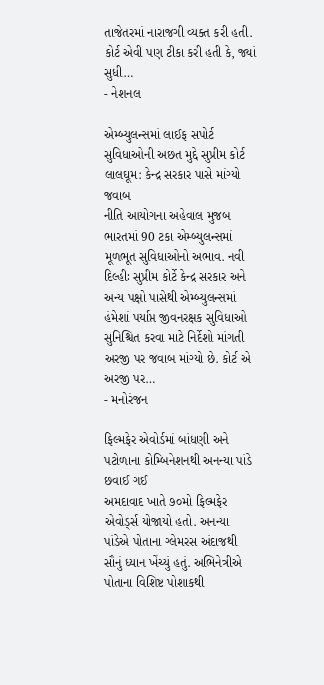તાજેતરમાં નારાજગી વ્યક્ત કરી હતી. કોર્ટ એવી પણ ટીકા કરી હતી કે, જ્યાં સુધી…
- નેશનલ

એમ્બ્યુલન્સમાં લાઈફ સપોર્ટ સુવિધાઓની અછત મુદ્દે સુપ્રીમ કોર્ટ લાલઘૂમ: કેન્દ્ર સરકાર પાસે માંગ્યો જવાબ
નીતિ આયોગના અહેવાલ મુજબ ભારતમાં 90 ટકા એમ્બ્યુલન્સમાં મૂળભૂત સુવિધાઓનો અભાવ. નવી દિલ્હીઃ સુપ્રીમ કોર્ટે કેન્દ્ર સરકાર અને અન્ય પક્ષો પાસેથી એમ્બ્યુલન્સમાં હંમેશાં પર્યાપ્ત જીવનરક્ષક સુવિધાઓ સુનિશ્ચિત કરવા માટે નિર્દેશો માંગતી અરજી પર જવાબ માંગ્યો છે. કોર્ટ એ અરજી પર…
- મનોરંજન

ફિલ્મફેર એવોર્ડમાં બાંધણી અને પટોળાના કોમ્બિનેશનથી અનન્યા પાંડે છવાઈ ગઈ
અમદાવાદ ખાતે ૭૦મો ફિલ્મફેર એવોર્ડ્સ યોજાયો હતો. અનન્યા પાંડેએ પોતાના ગ્લેમરસ અંદાજથી સૌનું ધ્યાન ખેંચ્યું હતું. અભિનેત્રીએ પોતાના વિશિષ્ટ પોશાકથી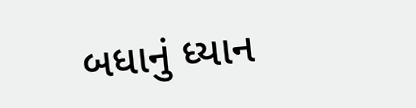બધાનું ધ્યાન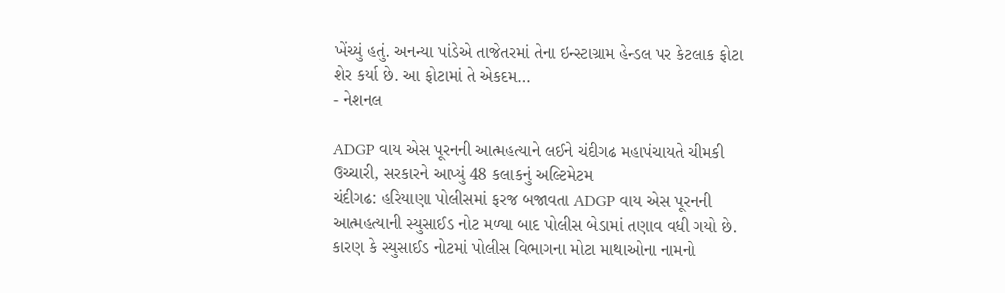ખેંચ્યું હતું. અનન્યા પાંડેએ તાજેતરમાં તેના ઇન્સ્ટાગ્રામ હેન્ડલ પર કેટલાક ફોટા શેર કર્યા છે. આ ફોટામાં તે એકદમ…
- નેશનલ

ADGP વાય એસ પૂરનની આત્મહત્યાને લઈને ચંદીગઢ મહાપંચાયતે ચીમકી ઉચ્ચારી, સરકારને આપ્યું 48 કલાકનું અલ્ટિમેટમ
ચંદીગઢ: હરિયાણા પોલીસમાં ફરજ બજાવતા ADGP વાય એસ પૂરનની આત્મહત્યાની સ્યુસાઈડ નોટ મળ્યા બાદ પોલીસ બેડામાં તણાવ વધી ગયો છે. કારણ કે સ્યુસાઈડ નોટમાં પોલીસ વિભાગના મોટા માથાઓના નામનો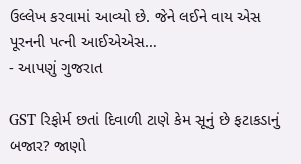ઉલ્લેખ કરવામાં આવ્યો છે. જેને લઈને વાય એસ પૂરનની પત્ની આઈએએસ…
- આપણું ગુજરાત

GST રિફોર્મ છતાં દિવાળી ટાણે કેમ સૂનું છે ફટાકડાનું બજાર? જાણો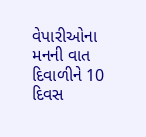વેપારીઓના મનની વાત
દિવાળીને 10 દિવસ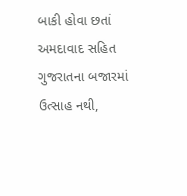બાકી હોવા છતાં અમદાવાદ સહિત ગુજરાતના બજારમાં ઉત્સાહ નથી,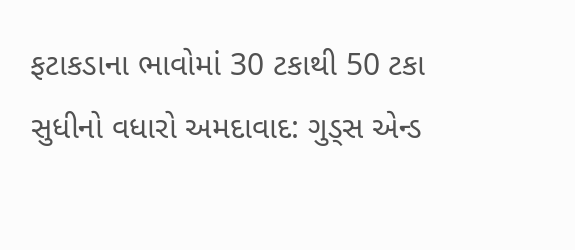ફટાકડાના ભાવોમાં 30 ટકાથી 50 ટકા સુધીનો વધારો અમદાવાદ: ગુડ્સ એન્ડ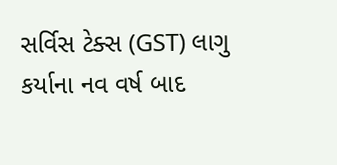સર્વિસ ટેક્સ (GST) લાગુ કર્યાના નવ વર્ષ બાદ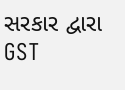સરકાર દ્વારા GST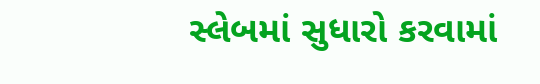સ્લેબમાં સુધારો કરવામાં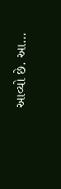આવ્યો છે. આ…